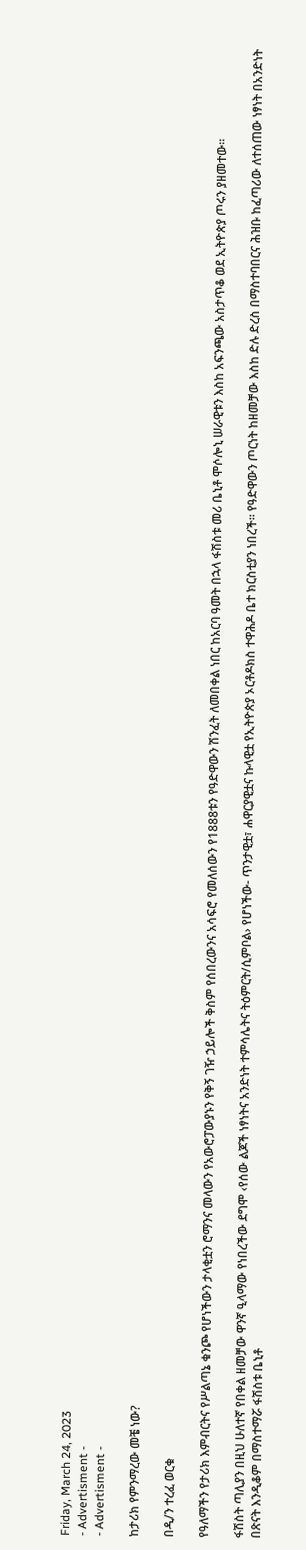Friday, March 24, 2023
- Advertisment -
- Advertisment -

ከታሪክ የምንማረው መቼ ነው?

በዲ/ን ተረፈ ወርቁ

የዓለማችን የታሪክ እምብርትና የሥልጣኔ ቁንጮ የሆነችውን ታላቂቷን ሮማንና መላውን የአውሮፓውያኑን የቅኝ ገዥ ኃይሎች ቅስም የሰበረውንና አሳፍሮ የመለሰውን የ1888ቱን የዓድዋውን ሽንፈት ለመበቀል ነበር ከአርባ ዓመት በኋላ ፋሽስቱ መሪ ቤኒቶ ሞሶሎኒ ሠራዊቱን እስከ አፍንጫው አስታጥቆ ወደ ኢትዮጵያ ጦሩን ያዘመተው፡፡

ፋሽስት ጣሊያን በዚህ ሁለተኛ የበቀል ዘመቻው ዋንኛ ዒላማው የነበረችው ደግሞ ‹የሰው ልጆች ነፃነትና አንድነት ተምሳሌትና ትዕምርት/ሲምቦል› የሆነችው- ጥንታዊቷ፣ ሐዋርያዊቷና ኩላዊቷ የኢትዮጵያ ኦርቶዶክስ ተዋሕዶ ቤተ ክርስቲያን ነበረች፡፡ የዓድዋውን ጦርነት ከዘመቻው እስከ ድሉ ድረስ በማስተባበርና ሕዝቡ ከፈጣሪው ለተሰጠው ነፃነት በአንድነት በጽናት እንዲቆም በማስተማሯ ፋሽስቱ ቤኒቶ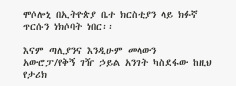ሞሶሎኒ በኢትዮጵያ ቤተ ክርስቲያን ላይ ክፉኛ ጥርሱን ነክሶባት ነበር፡፡

እናም ጣሊያንና እንዲሁም መላውን አውሮፓ/የቅኝ ገዥ ኃይል አንገት ካስደፋው ከዚህ የታሪክ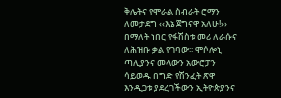ቅሌትና የሞራል ስብራት ሮማን ለመታደግ ‹‹እኔ ጀግናዋ አለሁ!›› በማለት ነበር የፋሽስቱ መሪ ለራሱና ለሕዝቡ ቃል የገባው፡፡ ሞሶሎኒ ጣሊያንና መላውን አውሮፓን ሳይወዱ በግድ የሽንፈት ጽዋ እንዲጋቱ ያደረገችውን ኢትዮጵያንና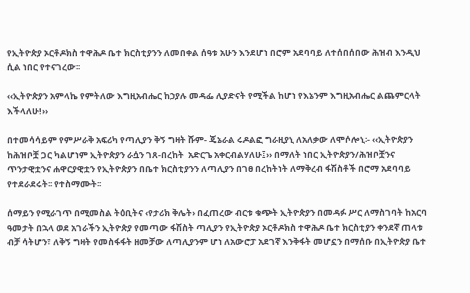የኢትዮጵያ ኦርቶዶክስ ተዋሕዶ ቤተ ክርስቲያንን ለመበቀል ሰዓቱ አሁን እንደሆነ በሮም አደባባይ ለተሰበሰበው ሕዝብ እንዲህ ሲል ነበር የተናገረው፡፡

‹‹ኢትዮጵያን አምላኬ የምትለው እግዚአብሔር ከኃያሉ መዳፌ ሊያድናት የሚችል ከሆነ የእኔንም እግዚአብሔር ልጨምርላት እችላለሁ!››

በተመሳሳይም የምሥራቅ አፍሪካ የጣሊያን ቅኝ ግዛት ሹም- ጄኔራል ሩዶልፎ ግራዚያኒ ለአለቃው ለሞሶሎኒ፡- ‹‹ኢትዮጵያን ከሕዝቦቿ ጋር ካልሆነም ኢትዮጵያን ራሷን ገጸ-በረከት  አድርጌ አቀርብልሃለሁ፤›› በማለት ነበር ኢትዮጵያን/ሕዝቦቿንና ጥንታዊቷንና ሐዋርያዊቷን የኢትዮጵያን በቤተ ክርስቲያንን ለጣሊያን በገፀ በረከትነት ለማቅረብ ፋሽስቶች በሮማ አደባባይ የተደራደሩት፡፡ የተስማሙት፡፡

ሰማይን የሚራገጥ በሚመስል ትዕቢትና ‹የታሪክ ቅሌት› በፈጠረው ብርቱ ቁጭት ኢትዮጵያን በመዳፉ ሥር ለማስገባት ከአርባ ዓመታት በኋላ ወደ አገራችን ኢትዮጵያ የመጣው ፋሽስት ጣሊያን የኢትዮጵያ ኦርቶዶክስ ተዋሕዶ ቤተ ክርስቲያን ቀንደኛ ጠላቱ ብቻ ሳትሆን፣ ለቅኝ ግዛት የመስፋፋት ዘመቻው ለጣሊያንም ሆነ ለአውሮፓ አደገኛ እንቅፋት መሆኗን በማሰቡ በኢትዮጵያ ቤተ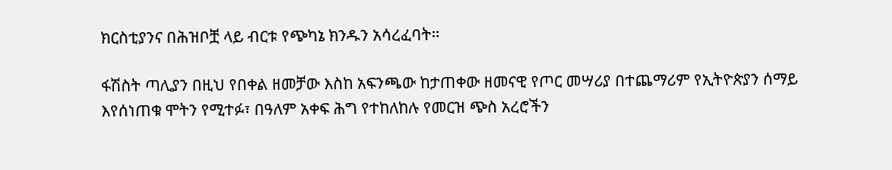ክርስቲያንና በሕዝቦቿ ላይ ብርቱ የጭካኔ ክንዱን አሳረፈባት፡፡

ፋሽስት ጣሊያን በዚህ የበቀል ዘመቻው እስከ አፍንጫው ከታጠቀው ዘመናዊ የጦር መሣሪያ በተጨማሪም የኢትዮጵያን ሰማይ እየሰነጠቁ ሞትን የሚተፉ፣ በዓለም አቀፍ ሕግ የተከለከሉ የመርዝ ጭስ አረሮችን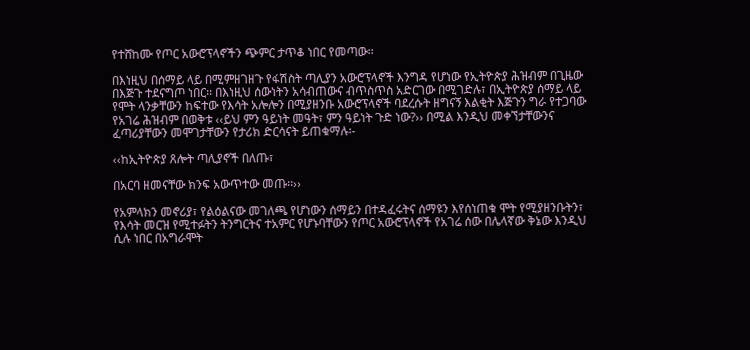የተሸከሙ የጦር አውሮፕላኖችን ጭምር ታጥቆ ነበር የመጣው፡፡

በእነዚህ በሰማይ ላይ በሚምዘገዘጉ የፋሽስት ጣሊያን አውሮፕላኖች እንግዳ የሆነው የኢትዮጵያ ሕዝብም በጊዜው በእጅጉ ተደናግጦ ነበር፡፡ በእነዚህ ሰውነትን አሳብጠውና ብጥስጥስ አድርገው በሚገድሉ፣ በኢትዮጵያ ሰማይ ላይ የሞት ላንቃቸውን ከፍተው የእሳት አሎሎን በሚያዘንቡ አውሮፕላኖች ባደረሱት ዘግናኝ እልቂት እጅጉን ግራ የተጋባው የአገሬ ሕዝብም በወቅቱ ‹‹ይህ ምን ዓይነት መዓት፣ ምን ዓይነት ጉድ ነው?›› በሚል እንዲህ መቀኘታቸውንና ፈጣሪያቸውን መሞገታቸውን የታሪክ ድርሳናት ይጠቁማሉ፡-

‹‹ከኢትዮጵያ ጸሎት ጣሊያኖች በለጡ፣

በአርባ ዘመናቸው ክንፍ አውጥተው መጡ፡፡››

የአምላክን መኖሪያ፣ የልዕልናው መገለጫ የሆነውን ሰማይን በተዳፈሩትና ሰማዩን እየሰነጠቁ ሞት የሚያዘንቡትን፣ የእሳት መርዝ የሚተፉትን ትንግርትና ተአምር የሆኑባቸውን የጦር አውሮፕላኖች የአገሬ ሰው በሌላኛው ቅኔው እንዲህ ሲሉ ነበር በአግራሞት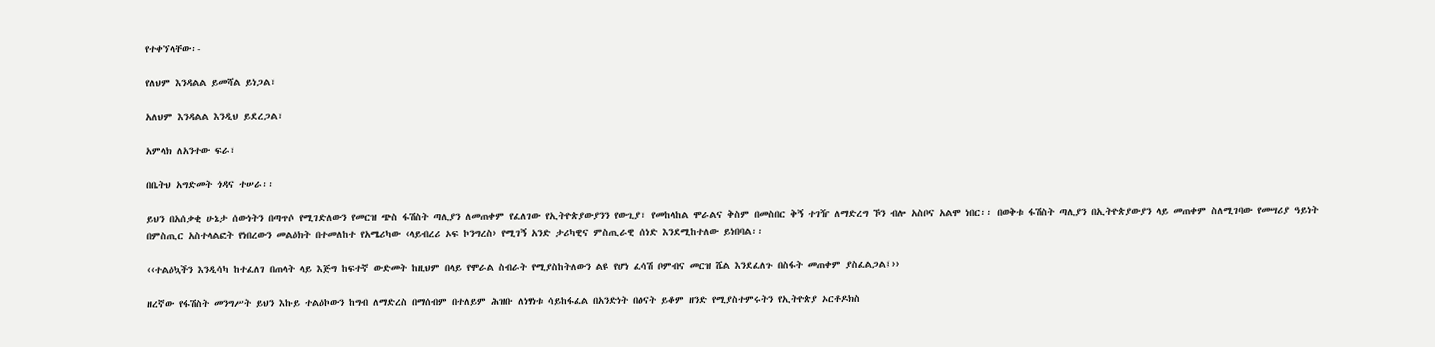የተቀኘላቸው፡-

የለህም እንዳልል ይመሻል ይነጋል፣

አለህም እንዳልል እንዲህ ይደረጋል፣

አምላክ ለአንተው ፍራ፣

በቤትህ አግድመት ጎዳና ተሠራ፡፡

ይህን በአሰቃቂ ሁኔታ ሰውነትን በጣጥሶ የሚገድለውን የመርዝ ጭስ ፋሽስት ጣሊያን ለመጠቀም የፈለገው የኢትዮጵያውያንን የውጊያ፣ የመከላከል ሞራልና ቅስም በመስበር ቅኝ ተገዥ ለማድረግ ኾን ብሎ አስቦና አልሞ ነበር፡፡ በወቅቱ ፋሽስት ጣሊያን በኢትዮጵያውያን ላይ መጠቀም ስለሚገባው የመሣሪያ ዓይነት በምስጢር አስተላልፎት የነበረውን መልዕክት በተመለከተ የአሜሪካው ‹ላይብረሪ ኦፍ ኮንግረስ› የሚገኝ አንድ ታሪካዊና ምስጢራዊ ሰነድ እንደሚከተለው ይነበባል፡፡

‹‹ተልዕኳችን እንዲሳካ ከተፈለገ በጠላት ላይ እጅግ ከፍተኛ ውድመት ከዚህም በላይ የሞራል ስብራት የሚያስከትለውን ልዩ የሆነ ፈሳሽ ቦምብና መርዝ ሼል እንደፈለጉ በስፋት መጠቀም ያስፈልጋል፤››

ዘረኛው የፋሽስት መንግሥት ይህን እኩይ ተልዕኮውን ከግብ ለማድረስ በማሰብም በተለይም ሕዝቡ ለነፃነቱ ሳይከፋፈል በአንድነት በፅናት ይቆም ዘንድ የሚያስተምሩትን የኢትዮጵያ ኦርቶዶክስ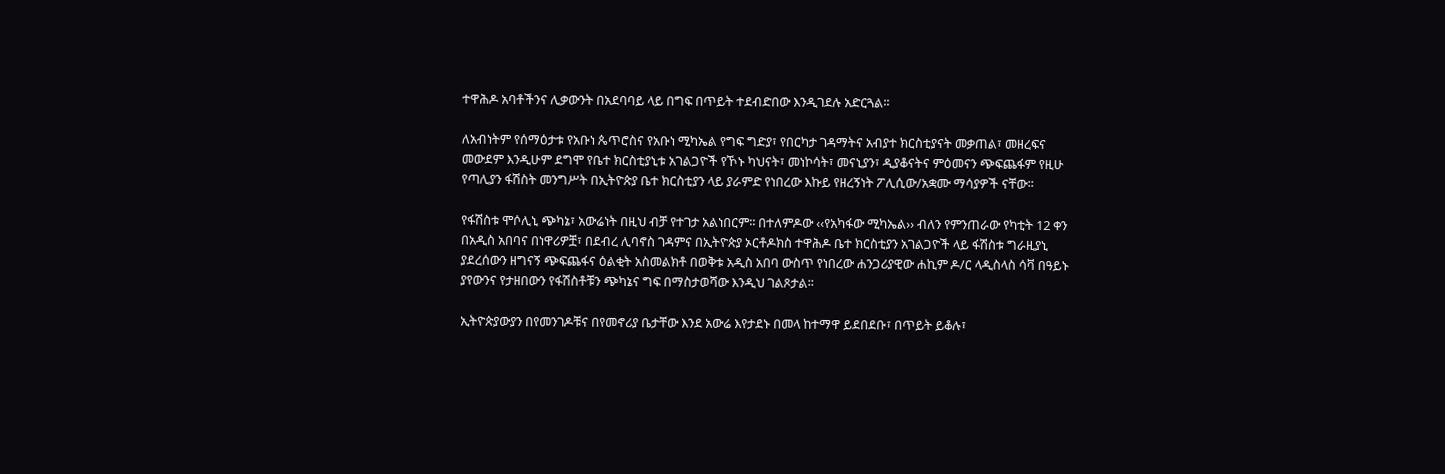ተዋሕዶ አባቶችንና ሊቃውንት በአደባባይ ላይ በግፍ በጥይት ተደብድበው እንዲገደሉ አድርጓል፡፡

ለአብነትም የሰማዕታቱ የአቡነ ጴጥሮስና የአቡነ ሚካኤል የግፍ ግድያ፣ የበርካታ ገዳማትና አብያተ ክርስቲያናት መቃጠል፣ መዘረፍና መውደም እንዲሁም ደግሞ የቤተ ክርስቲያኒቱ አገልጋዮች የኾኑ ካህናት፣ መነኮሳት፣ መናኒያን፣ ዲያቆናትና ምዕመናን ጭፍጨፋም የዚሁ የጣሊያን ፋሽስት መንግሥት በኢትዮጵያ ቤተ ክርስቲያን ላይ ያራምድ የነበረው እኩይ የዘረኝነት ፖሊሲው/አቋሙ ማሳያዎች ናቸው፡፡

የፋሽስቱ ሞሶሊኒ ጭካኔ፣ አውሬነት በዚህ ብቻ የተገታ አልነበርም፡፡ በተለምዶው ‹‹የአካፋው ሚካኤል›› ብለን የምንጠራው የካቲት 12 ቀን በአዲስ አበባና በነዋሪዎቿ፣ በደብረ ሊባኖስ ገዳምና በኢትዮጵያ ኦርቶዶክስ ተዋሕዶ ቤተ ክርስቲያን አገልጋዮች ላይ ፋሽስቱ ግራዚያኒ ያደረሰውን ዘግናኝ ጭፍጨፋና ዕልቂት አስመልክቶ በወቅቱ አዲስ አበባ ውስጥ የነበረው ሐንጋሪያዊው ሐኪም ዶ/ር ላዲስላስ ሳቫ በዓይኑ ያየውንና የታዘበውን የፋሽስቶቹን ጭካኔና ግፍ በማስታወሻው እንዲህ ገልጾታል፡፡

ኢትዮጵያውያን በየመንገዶቹና በየመኖሪያ ቤታቸው እንደ አውሬ እየታደኑ በመላ ከተማዋ ይደበደቡ፣ በጥይት ይቆሉ፣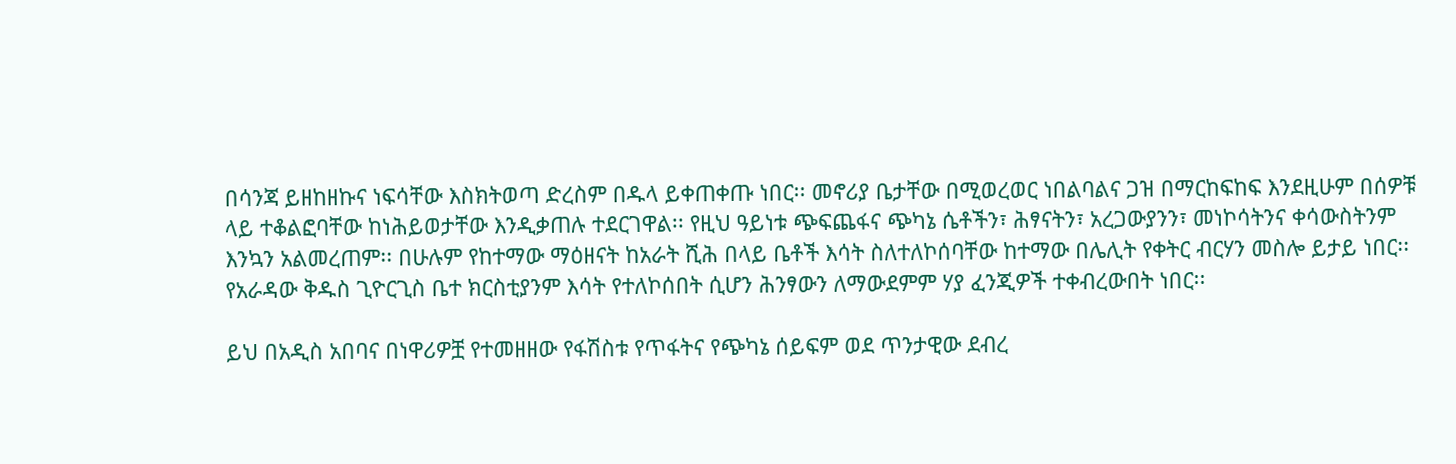በሳንጃ ይዘከዘኩና ነፍሳቸው እስክትወጣ ድረስም በዱላ ይቀጠቀጡ ነበር፡፡ መኖሪያ ቤታቸው በሚወረወር ነበልባልና ጋዝ በማርከፍከፍ እንደዚሁም በሰዎቹ ላይ ተቆልፎባቸው ከነሕይወታቸው እንዲቃጠሉ ተደርገዋል፡፡ የዚህ ዓይነቱ ጭፍጨፋና ጭካኔ ሴቶችን፣ ሕፃናትን፣ አረጋውያንን፣ መነኮሳትንና ቀሳውስትንም እንኳን አልመረጠም፡፡ በሁሉም የከተማው ማዕዘናት ከአራት ሺሕ በላይ ቤቶች እሳት ስለተለኮሰባቸው ከተማው በሌሊት የቀትር ብርሃን መስሎ ይታይ ነበር፡፡ የአራዳው ቅዱስ ጊዮርጊስ ቤተ ክርስቲያንም እሳት የተለኮሰበት ሲሆን ሕንፃውን ለማውደምም ሃያ ፈንጂዎች ተቀብረውበት ነበር፡፡

ይህ በአዲስ አበባና በነዋሪዎቿ የተመዘዘው የፋሽስቱ የጥፋትና የጭካኔ ሰይፍም ወደ ጥንታዊው ደብረ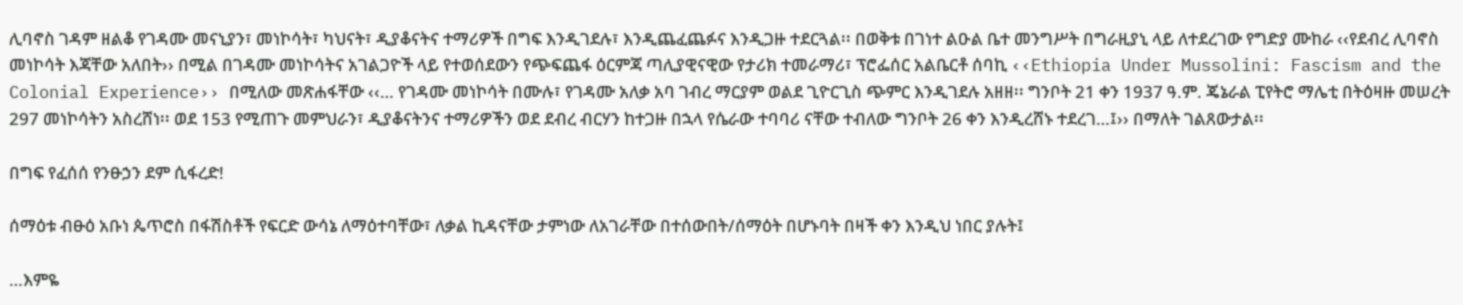ሊባኖስ ገዳም ዘልቆ የገዳሙ መናኒያን፣ መነኮሳት፣ ካህናት፣ ዲያቆናትና ተማሪዎች በግፍ እንዲገደሉ፣ እንዲጨፈጨፉና እንዲጋዙ ተደርጓል፡፡ በወቅቱ በገነተ ልዑል ቤተ መንግሥት በግራዚያኒ ላይ ለተደረገው የግድያ ሙከራ ‹‹የደብረ ሊባኖስ መነኮሳት እጃቸው አለበት›› በሚል በገዳሙ መነኮሳትና አገልጋዮች ላይ የተወሰደውን የጭፍጨፋ ዕርምጃ ጣሊያዊናዊው የታሪክ ተመራማሪ፣ ፕሮፌሰር አልቤርቶ ሰባኪ ‹‹Ethiopia Under Mussolini: Fascism and the Colonial Experience›› በሚለው መጽሐፋቸው ‹‹… የገዳሙ መነኮሳት በሙሉ፣ የገዳሙ አለቃ አባ ገብረ ማርያም ወልደ ጊዮርጊስ ጭምር እንዲገደሉ አዘዘ፡፡ ግንቦት 21 ቀን 1937 ዓ.ም. ጄኔራል ፒየትሮ ማሌቲ በትዕዛዙ መሠረት 297 መነኮሳትን አስረሸነ፡፡ ወደ 153 የሚጠጉ መምህራን፣ ዲያቆናትንና ተማሪዎችን ወደ ደብረ ብርሃን ከተጋዙ በኋላ የሴራው ተባባሪ ናቸው ተብለው ግንቦት 26 ቀን እንዲረሸኑ ተደረገ…፤›› በማለት ገልጸውታል፡፡

በግፍ የፈሰሰ የንፁኃን ደም ሲፋረድ!

ሰማዕቱ ብፁዕ አቡነ ጴጥሮስ በፋሽስቶች የፍርድ ውሳኔ ለማዕተባቸው፣ ለቃል ኪዳናቸው ታምነው ለአገራቸው በተሰውበት/ሰማዕት በሆኑባት በዛች ቀን እንዲህ ነበር ያሉት፤

…እምዬ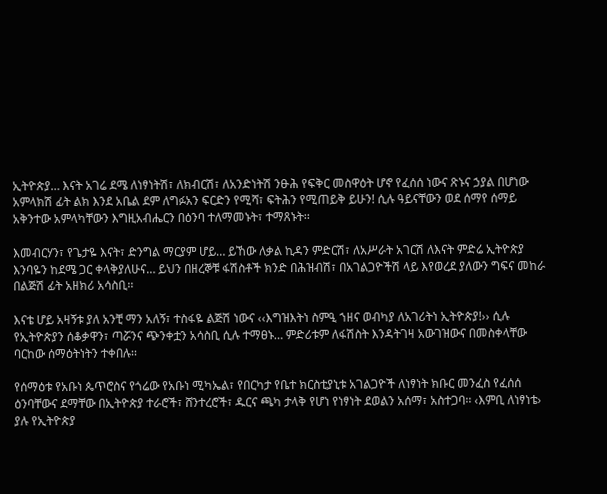ኢትዮጵያ… እናት አገሬ ደሜ ለነፃነትሽ፣ ለክብርሽ፣ ለአንድነትሽ ንፁሕ የፍቅር መስዋዕት ሆኖ የፈሰሰ ነውና ጽኑና ኃያል በሆነው አምላክሽ ፊት ልክ እንደ አቤል ደም ለግፉአን ፍርድን የሚሻ፣ ፍትሕን የሚጠይቅ ይሁን! ሲሉ ዓይናቸውን ወደ ሰማየ ሰማይ አቅንተው አምላካቸውን እግዚአብሔርን በዕንባ ተለማመኑት፣ ተማጸኑት፡፡

እመብርሃን፣ የጌታዬ እናት፣ ድንግል ማርያም ሆይ… ይኸው ለቃል ኪዳን ምድርሽ፣ ለአሥራት አገርሽ ለእናት ምድሬ ኢትዮጵያ እንባዬን ከደሜ ጋር ቀላቅያለሁና… ይህን በዘረኞቹ ፋሽስቶች ክንድ በሕዝብሽ፣ በአገልጋዮችሽ ላይ እየወረደ ያለውን ግፍና መከራ በልጅሽ ፊት አዘክሪ አሳስቢ፡፡

እናቴ ሆይ አዛኝቱ ያለ አንቺ ማን አለኝ፣ ተስፋዬ ልጅሽ ነውና ‹‹እግዝእትነ ስምዒ ኀዘና ወብካያ ለአገሪትነ ኢትዮጵያ!›› ሲሉ የኢትዮጵያን ሰቆቃዋን፣ ጣሯንና ጭንቀቷን አሳስቢ ሲሉ ተማፀኑ… ምድሪቱም ለፋሽስት እንዳትገዛ አውገዝውና በመስቀላቸው ባርከው ሰማዕትነትን ተቀበሉ፡፡

የሰማዕቱ የአቡነ ጴጥሮስና የጎሬው የአቡነ ሚካኤል፣ የበርካታ የቤተ ክርስቲያኒቱ አገልጋዮች ለነፃነት ክቡር መንፈስ የፈሰሰ ዕንባቸውና ደማቸው በኢትዮጵያ ተራሮች፣ ሸንተረሮች፣ ዱርና ጫካ ታላቅ የሆነ የነፃነት ደወልን አሰማ፣ አስተጋባ፡፡ ‹እምቢ ለነፃነቴ› ያሉ የኢትዮጵያ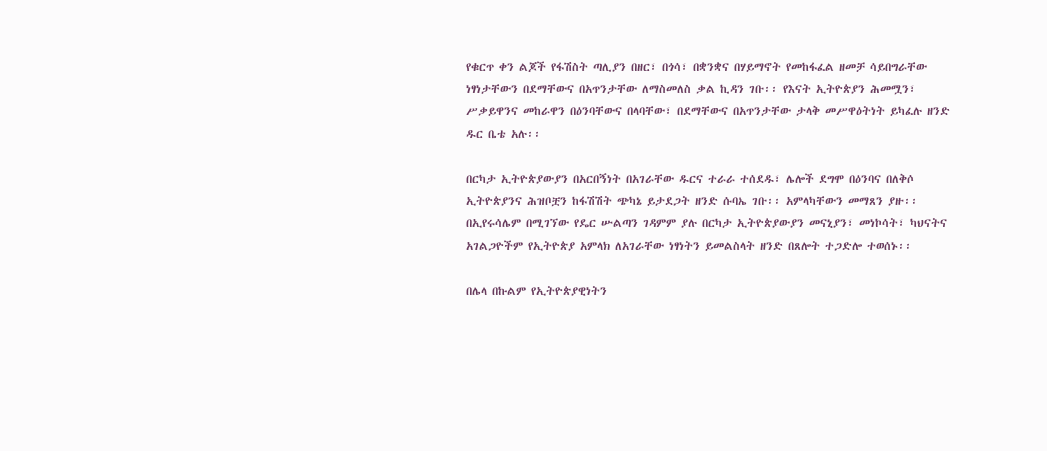የቁርጥ ቀን ልጆች የፋሽስት ጣሊያን በዘር፣ በጎሳ፣ በቋንቋና በሃይማኖት የመከፋፈል ዘመቻ ሳይበግራቸው ነፃነታቸውን በደማቸውና በአጥንታቸው ለማስመለስ ቃል ኪዳን ገቡ፡፡ የእናት ኢትዮጵያን ሕመሟን፣ ሥቃይዋንና መከራዋን በዕንባቸውና በላባቸው፣ በደማቸውና በአጥንታቸው ታላቅ መሥዋዕትነት ይካፈሉ ዘንድ ዱር ቤቴ አሉ፡፡

በርካታ ኢትዮጵያውያን በአርበኝነት በአገራቸው ዱርና ተራራ ተሰደዱ፣ ሌሎች ደግሞ በዕንባና በለቅሶ ኢትዮጵያንና ሕዝቦቿን ከፋሽሽት ጭካኔ ይታደጋት ዘንድ ሱባኤ ገቡ፡፡ አምላካቸውን መማጸን ያዙ፡፡ በኢየሩሳሌም በሚገኘው የዴር ሡልጣን ገዳምም ያሉ በርካታ ኢትዮጵያውያን መናኒያን፣ መነኮሳት፣ ካህናትና አገልጋዮችም የኢትዮጵያ አምላክ ለአገራቸው ነፃነትን ይመልስላት ዘንድ በጸሎት ተጋድሎ ተወሰኑ፡፡

በሌላ በኩልም የኢትዮጵያዊነትን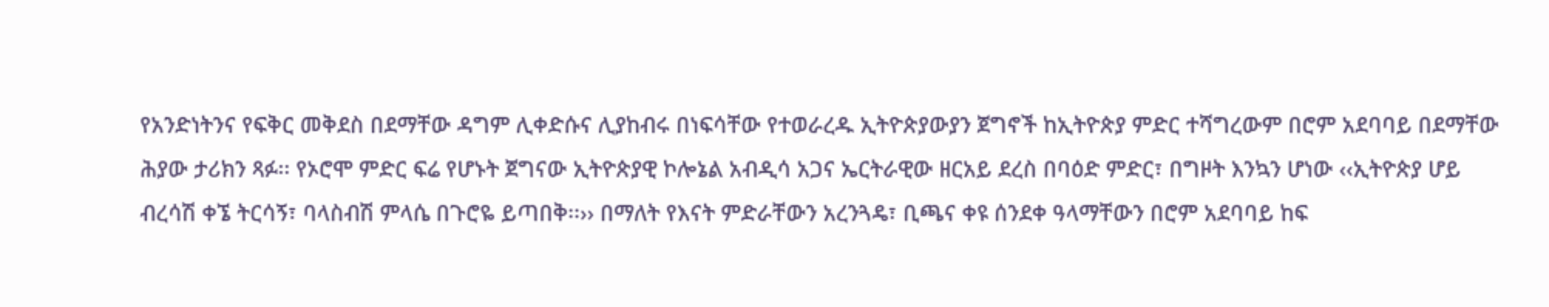የአንድነትንና የፍቅር መቅደስ በደማቸው ዳግም ሊቀድሱና ሊያከብሩ በነፍሳቸው የተወራረዱ ኢትዮጵያውያን ጀግኖች ከኢትዮጵያ ምድር ተሻግረውም በሮም አደባባይ በደማቸው ሕያው ታሪክን ጻፉ፡፡ የኦሮሞ ምድር ፍሬ የሆኑት ጀግናው ኢትዮጵያዊ ኮሎኔል አብዲሳ አጋና ኤርትራዊው ዘርአይ ደረስ በባዕድ ምድር፣ በግዞት እንኳን ሆነው ‹‹ኢትዮጵያ ሆይ ብረሳሽ ቀኜ ትርሳኝ፣ ባላስብሽ ምላሴ በጉሮዬ ይጣበቅ፡፡›› በማለት የእናት ምድራቸውን አረንጓዴ፣ ቢጫና ቀዩ ሰንደቀ ዓላማቸውን በሮም አደባባይ ከፍ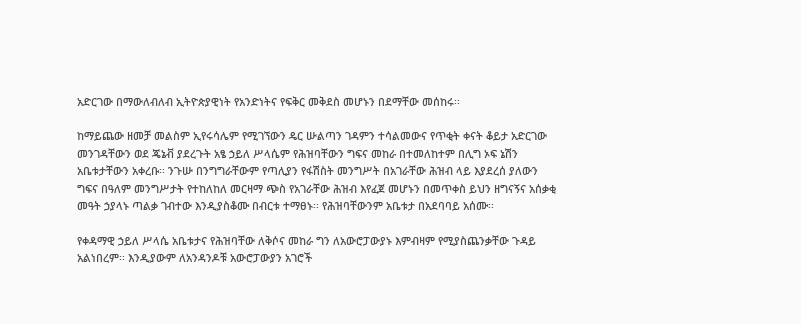አድርገው በማውለብለብ ኢትዮጵያዊነት የአንድነትና የፍቅር መቅደስ መሆኑን በደማቸው መሰከሩ፡፡

ከማይጨው ዘመቻ መልስም ኢየሩሳሌም የሚገኘውን ዴር ሡልጣን ገዳምን ተሳልመውና የጥቂት ቀናት ቆይታ አድርገው መንገዳቸውን ወደ ጄኔቭ ያደረጉት አፄ ኃይለ ሥላሴም የሕዝባቸውን ግፍና መከራ በተመለከተም በሊግ ኦፍ ኔሽን አቤቱታቸውን አቀረቡ፡፡ ንጉሡ በንግግራቸውም የጣሊያን የፋሽስት መንግሥት በአገራቸው ሕዝብ ላይ እያደረሰ ያለውን ግፍና በዓለም መንግሥታት የተከለከለ መርዛማ ጭስ የአገራቸው ሕዝብ እየፈጀ መሆኑን በመጥቀስ ይህን ዘግናኝና አሰቃቂ መዓት ኃያላኑ ጣልቃ ገብተው እንዲያስቆሙ በብርቱ ተማፀኑ፡፡ የሕዝባቸውንም አቤቱታ በአደባባይ አሰሙ፡፡

የቀዳማዊ ኃይለ ሥላሴ አቤቱታና የሕዝባቸው ለቅሶና መከራ ግን ለአውሮፓውያኑ እምብዛም የሚያስጨንቃቸው ጉዳይ አልነበረም፡፡ እንዲያውም ለአንዳንዶቹ አውሮፓውያን አገሮች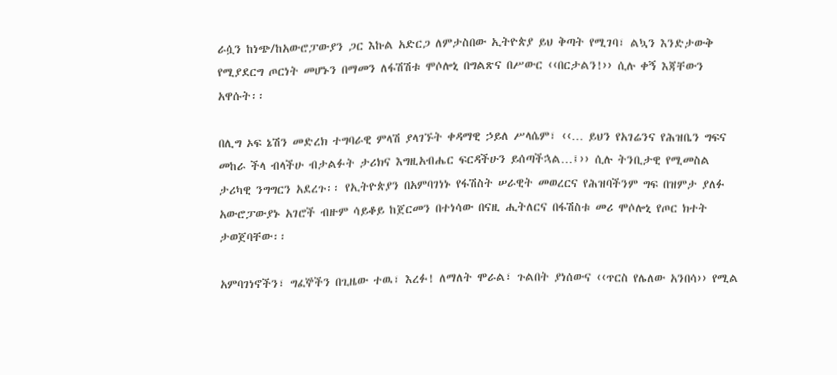ራሷን ከነጭ/ከአውሮፓውያን ጋር እኩል አድርጋ ለምታስበው ኢትዮጵያ ይህ ቅጣት የሚገባ፣ ልኳን እንድታውቅ የሚያደርግ ጦርነት መሆኑን በማመን ለፋሽሽቱ ሞሶሎኒ በግልጽና በሥውር ‹‹በርታልን!›› ሲሉ ቀኝ እጃቸውን አዋሱት፡፡

በሊግ ኦፍ ኔሽን መድረክ ተግባራዊ ምላሽ ያላገኙት ቀዳማዊ ኃይለ ሥላሴም፣ ‹‹… ይህን የአገሬንና የሕዝቤን ግፍና መከራ ችላ ብላችሁ ብታልፉት ታሪክና እግዚአብሔር ፍርዳችሁን ይሰጣችኋል…፤›› ሲሉ ትንቢታዊ የሚመስል ታሪካዊ ንግግርን አደረጉ፡፡ የኢትዮጵያን በአምባገነኑ የፋሽስት ሠራዊት መወረርና የሕዝባችንም ግፍ በዝምታ ያለፉ አውሮፓውያኑ አገሮች ብዙም ሳይቆይ ከጀርመን በተነሳው በናዚ ሒትለርና በፋሽስቱ መሪ ሞሶሎኒ የጦር ክተት ታወጀባቸው፡፡

አምባገነኖችን፣ ግፈኞችን በጊዜው ተዉ፣ እረፉ! ለማለት ሞራል፣ ጉልበት ያነሰውና ‹‹ጥርስ የሌለው አንበሳ›› የሚል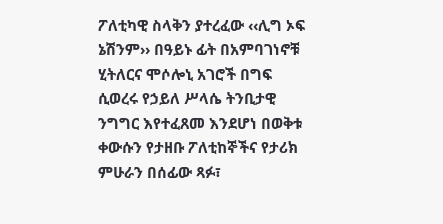ፖለቲካዊ ስላቅን ያተረፈው ‹‹ሊግ ኦፍ ኔሽንም›› በዓይኑ ፊት በአምባገነኖቹ ሂትለርና ሞሶሎኒ አገሮች በግፍ ሲወረሩ የኃይለ ሥላሴ ትንቢታዊ ንግግር እየተፈጸመ እንደሆነ በወቅቱ ቀውሱን የታዘቡ ፖለቲከኞችና የታሪክ ምሁራን በሰፊው ጻፉ፣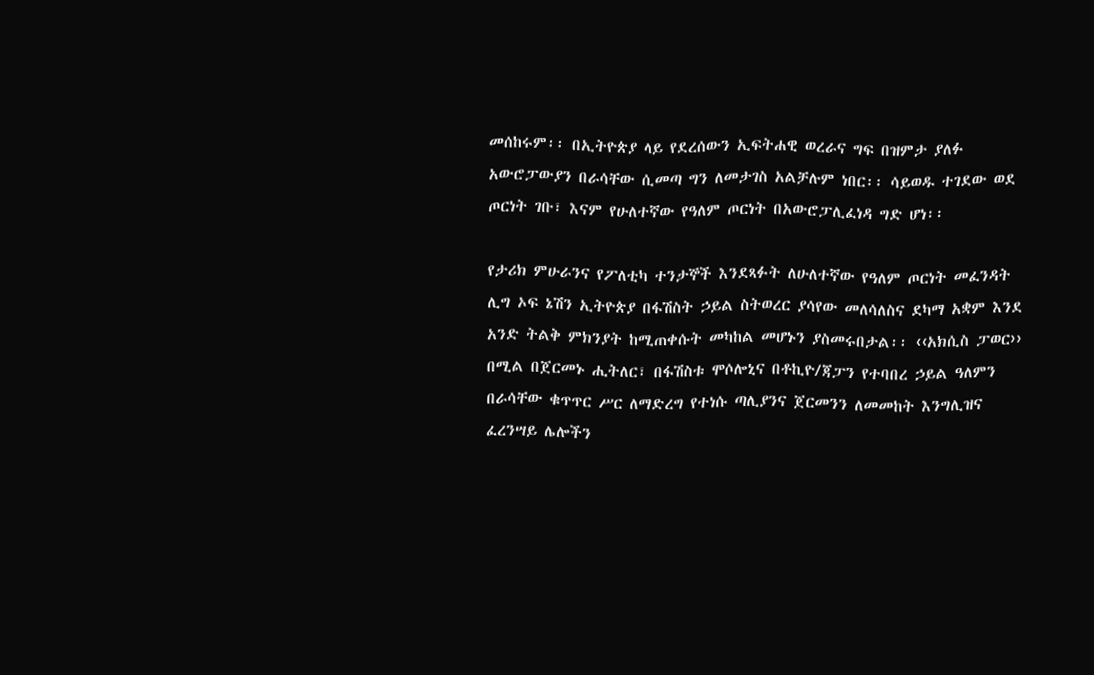መሰከሩም፡፡ በኢትዮጵያ ላይ የደረሰውን ኢፍትሐዊ ወረራና ግፍ በዝምታ ያለፉ አውሮፓውያን በራሳቸው ሲመጣ ግን ለመታገስ አልቻሉም ነበር፡፡ ሳይወዱ ተገደው ወደ ጦርነት ገቡ፣ እናም የሁለተኛው የዓለም ጦርነት በአውሮፓሊፈነዳ ግድ ሆነ፡፡

የታሪክ ምሁራንና የፖለቲካ ተንታኞች እንደጻፉት ለሁለተኛው የዓለም ጦርነት መፈንዳት ሊግ ኦፍ ኔሽን ኢትዮጵያ በፋሽስት ኃይል ስትወረር ያሳየው መለሳለስና ደካማ አቋም እንደ አንድ ትልቅ ምክንያት ከሚጠቀሱት መካከል መሆኑን ያስመሩበታል፡፡ ‹‹አክሲስ ፓወር›› በሚል በጀርመኑ ሒትለር፣ በፋሽስቱ ሞሶሎኒና በቶኪዮ/ጃፓን የተባበረ ኃይል ዓለምን በራሳቸው ቁጥጥር ሥር ለማድረግ የተነሱ ጣሊያንና ጀርመንን ለመመከት እንግሊዝና ፈረንሣይ ሌሎችን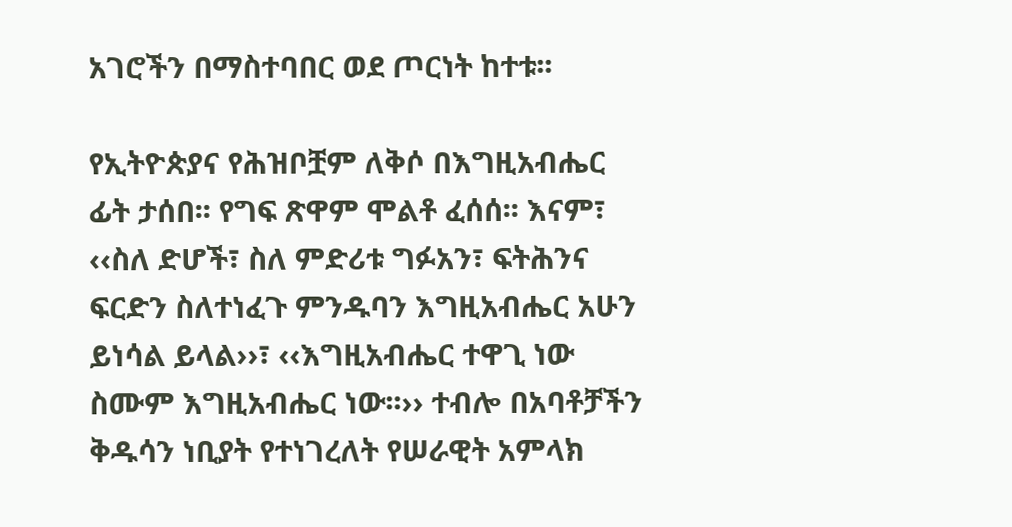አገሮችን በማስተባበር ወደ ጦርነት ከተቱ፡፡

የኢትዮጵያና የሕዝቦቿም ለቅሶ በእግዚአብሔር ፊት ታሰበ፡፡ የግፍ ጽዋም ሞልቶ ፈሰሰ፡፡ እናም፣ ‹‹ስለ ድሆች፣ ስለ ምድሪቱ ግፉአን፣ ፍትሕንና ፍርድን ስለተነፈጉ ምንዱባን እግዚአብሔር አሁን ይነሳል ይላል››፣ ‹‹እግዚአብሔር ተዋጊ ነው ስሙም እግዚአብሔር ነው፡፡›› ተብሎ በአባቶቻችን ቅዱሳን ነቢያት የተነገረለት የሠራዊት አምላክ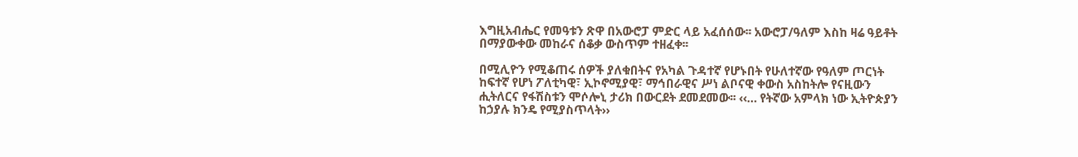እግዚአብሔር የመዓቱን ጽዋ በአውሮፓ ምድር ላይ አፈሰሰው፡፡ አውሮፓ/ዓለም እስከ ዛሬ ዓይቶት በማያውቀው መከራና ሰቆቃ ውስጥም ተዘፈቀ፡፡

በሚሊዮን የሚቆጠሩ ሰዎች ያለቁበትና የአካል ጉዳተኛ የሆኑበት የሁለተኛው የዓለም ጦርነት ከፍተኛ የሆነ ፖለቲካዊ፣ ኢኮኖሚያዊ፣ ማኅበራዊና ሥነ ልቦናዊ ቀውስ አስከትሎ የናዚውን ሒትለርና የፋሽስቱን ሞሶሎኒ ታሪክ በውርደት ደመደመው፡፡ ‹‹… የትኛው አምላክ ነው ኢትዮጵያን ከኃያሉ ክንዴ የሚያስጥላት››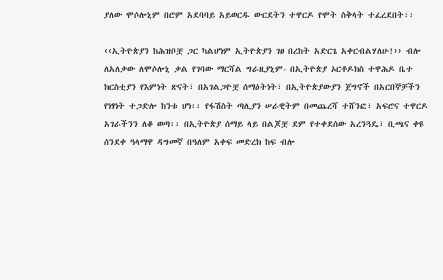ያለው ሞሶሎኒም በሮም አደባባይ አይወርዱ ውርደትን ተዋርዶ የሞት ስቅላት ተፈረደበት፡፡

‹‹ኢትዮጵያን ከሕዝቦቿ ጋር ካልሆነም ኢትዮጵያን ገፀ በረከት አድርጌ አቀርብልሃለሁ!›› ብሎ ለአለቃው ለሞሶሎኒ ቃል የገባው ማርሻል ግራዚያኒም- በኢትዮጵያ ኦርቶዶክስ ተዋሕዶ ቤተ ክርስቲያን የእምነት ጽናት፣ በአገልጋዮቿ ሰማዕትነት፣ በኢትዮጵያውያን ጀግኖች በአርበኞቻችን የነፃነት ተጋድሎ ከንቱ ሆነ፡፡ የፋሽስት ጣሊያን ሠራዊትም በመጨረሻ ተሸንፎ፣ አፍሮና ተዋርዶ አገራችንን ለቆ ወጣ፡፡ በኢትዮጵያ ሰማይ ላይ በልጆቿ ደም የተቀደሰው አረንጓዴ፣ ቢጫና ቀዩ ሰንደቀ ዓላማዋ ዳግመኛ በዓለም አቀፍ መድረክ ከፍ ብሎ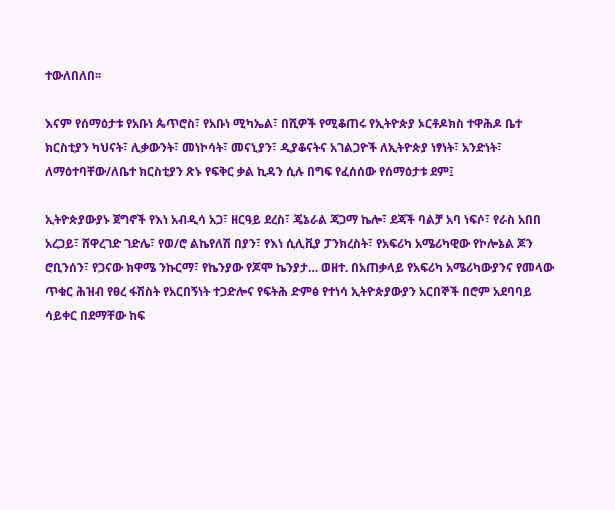ተውለበለበ፡፡

እናም የሰማዕታቱ የአቡነ ጴጥሮስ፣ የአቡነ ሚካኤል፣ በሺዎች የሚቆጠሩ የኢትዮጵያ ኦርቶዶክስ ተዋሕዶ ቤተ ክርስቲያን ካህናት፣ ሊቃውንት፣ መነኮሳት፣ መናኒያን፣ ዲያቆናትና አገልጋዮች ለኢትዮጵያ ነፃነት፣ አንድነት፣ ለማዕተባቸው/ለቤተ ክርስቲያን ጽኑ የፍቅር ቃል ኪዳን ሲሉ በግፍ የፈሰሰው የሰማዕታቱ ደም፤

ኢትዮጵያውያኑ ጀግኖች የእነ አብዲሳ አጋ፣ ዘርዓይ ደረስ፣ ጄኔራል ጃጋማ ኬሎ፣ ደጃች ባልቻ አባ ነፍሶ፣ የራስ አበበ አረጋይ፣ ሸዋረገድ ገድሌ፣ የወ/ሮ ልኬየለሽ በያን፣ የእነ ሲሊቪያ ፓንክረስት፣ የአፍሪካ አሜሪካዊው የኮሎኔል ጆን ሮቢንሰን፣ የጋናው ክዋሜ ንኩርማ፣ የኬንያው የጆሞ ኬንያታ… ወዘተ. በአጠቃላይ የአፍሪካ አሜሪካውያንና የመላው ጥቁር ሕዝብ የፀረ ፋሽስት የአርበኝነት ተጋድሎና የፍትሕ ድምፅ የተነሳ ኢትዮጵያውያን አርበኞች በሮም አደባባይ ሳይቀር በደማቸው ከፍ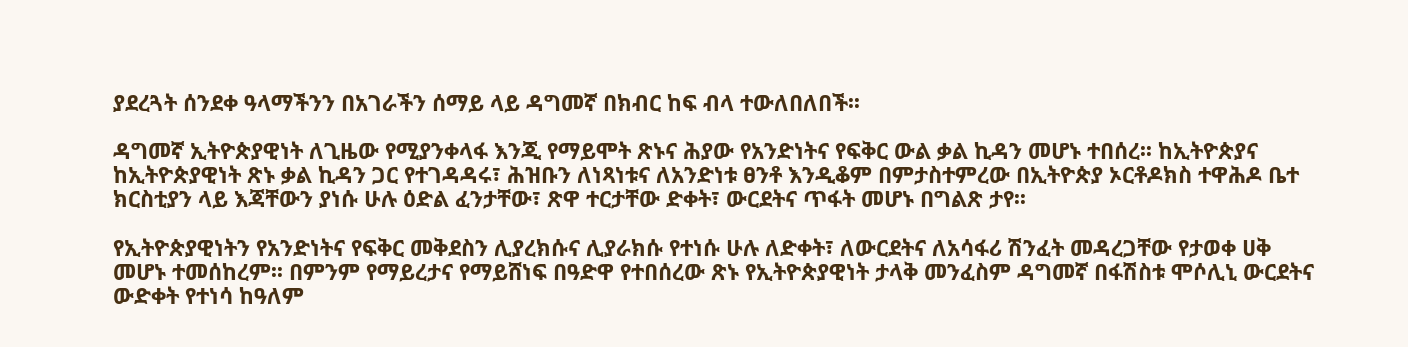ያደረጓት ሰንደቀ ዓላማችንን በአገራችን ሰማይ ላይ ዳግመኛ በክብር ከፍ ብላ ተውለበለበች፡፡

ዳግመኛ ኢትዮጵያዊነት ለጊዜው የሚያንቀላፋ እንጂ የማይሞት ጽኑና ሕያው የአንድነትና የፍቅር ውል ቃል ኪዳን መሆኑ ተበሰረ፡፡ ከኢትዮጵያና ከኢትዮጵያዊነት ጽኑ ቃል ኪዳን ጋር የተገዳዳሩ፣ ሕዝቡን ለነጻነቱና ለአንድነቱ ፀንቶ እንዲቆም በምታስተምረው በኢትዮጵያ ኦርቶዶክስ ተዋሕዶ ቤተ ክርስቲያን ላይ እጃቸውን ያነሱ ሁሉ ዕድል ፈንታቸው፣ ጽዋ ተርታቸው ድቀት፣ ውርደትና ጥፋት መሆኑ በግልጽ ታየ፡፡

የኢትዮጵያዊነትን የአንድነትና የፍቅር መቅደስን ሊያረክሱና ሊያራክሱ የተነሱ ሁሉ ለድቀት፣ ለውርደትና ለአሳፋሪ ሽንፈት መዳረጋቸው የታወቀ ሀቅ መሆኑ ተመሰከረም፡፡ በምንም የማይረታና የማይሸነፍ በዓድዋ የተበሰረው ጽኑ የኢትዮጵያዊነት ታላቅ መንፈስም ዳግመኛ በፋሽስቱ ሞሶሊኒ ውርደትና ውድቀት የተነሳ ከዓለም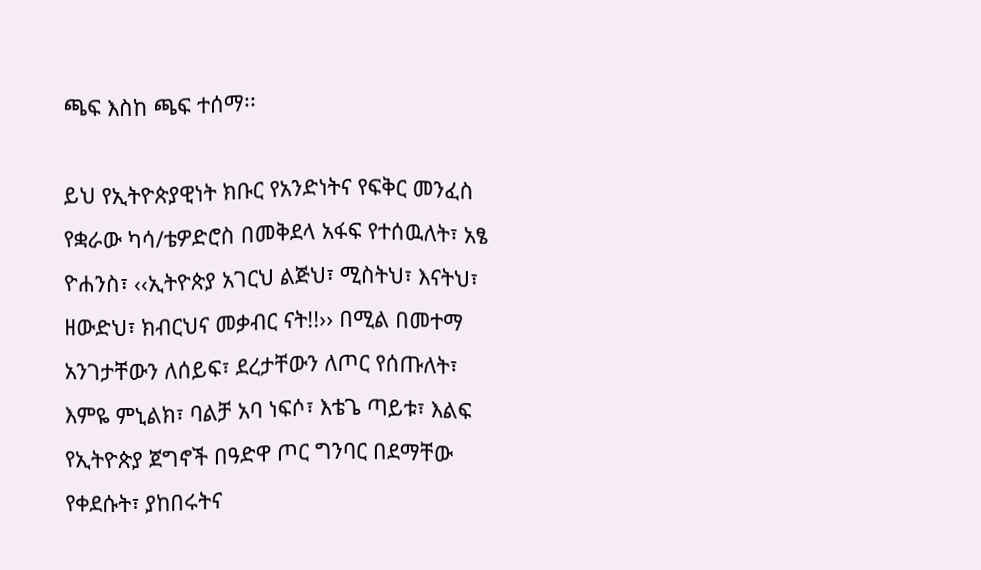ጫፍ እስከ ጫፍ ተሰማ፡፡

ይህ የኢትዮጵያዊነት ክቡር የአንድነትና የፍቅር መንፈስ የቋራው ካሳ/ቴዎድሮስ በመቅደላ አፋፍ የተሰዉለት፣ አፄ ዮሐንስ፣ ‹‹ኢትዮጵያ አገርህ ልጅህ፣ ሚስትህ፣ እናትህ፣ ዘውድህ፣ ክብርህና መቃብር ናት!!›› በሚል በመተማ አንገታቸውን ለሰይፍ፣ ደረታቸውን ለጦር የሰጡለት፣ እምዬ ምኒልክ፣ ባልቻ አባ ነፍሶ፣ እቴጌ ጣይቱ፣ እልፍ የኢትዮጵያ ጀግኖች በዓድዋ ጦር ግንባር በደማቸው የቀደሱት፣ ያከበሩትና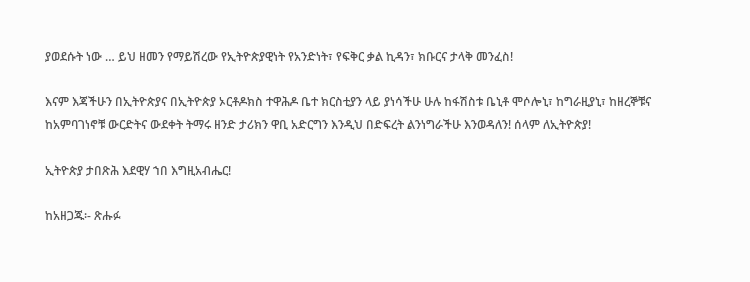ያወደሱት ነው … ይህ ዘመን የማይሽረው የኢትዮጵያዊነት የአንድነት፣ የፍቅር ቃል ኪዳን፣ ክቡርና ታላቅ መንፈስ!

እናም እጃችሁን በኢትዮጵያና በኢትዮጵያ ኦርቶዶክስ ተዋሕዶ ቤተ ክርስቲያን ላይ ያነሳችሁ ሁሉ ከፋሽስቱ ቤኒቶ ሞሶሎኒ፣ ከግራዚያኒ፣ ከዘረኞቹና ከአምባገነኖቹ ውርድትና ውደቀት ትማሩ ዘንድ ታሪክን ዋቢ አድርግን እንዲህ በድፍረት ልንነግራችሁ እንወዳለን! ሰላም ለኢትዮጵያ!

ኢትዮጵያ ታበጽሕ እደዊሃ ኀበ እግዚአብሔር!

ከአዘጋጁ፡- ጽሑፉ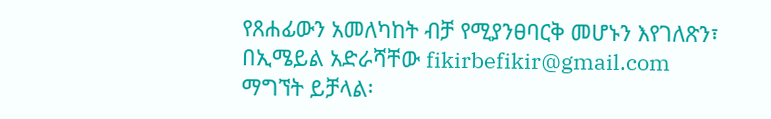የጸሐፊውን አመለካከት ብቻ የሚያንፀባርቅ መሆኑን እየገለጽን፣ በኢሜይል አድራሻቸው fikirbefikir@gmail.com ማግኘት ይቻላል፡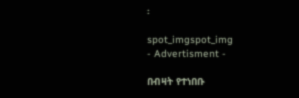፡

spot_imgspot_img
- Advertisment -

በብዛት የተነበቡ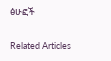ፅሁፎች

Related Articles